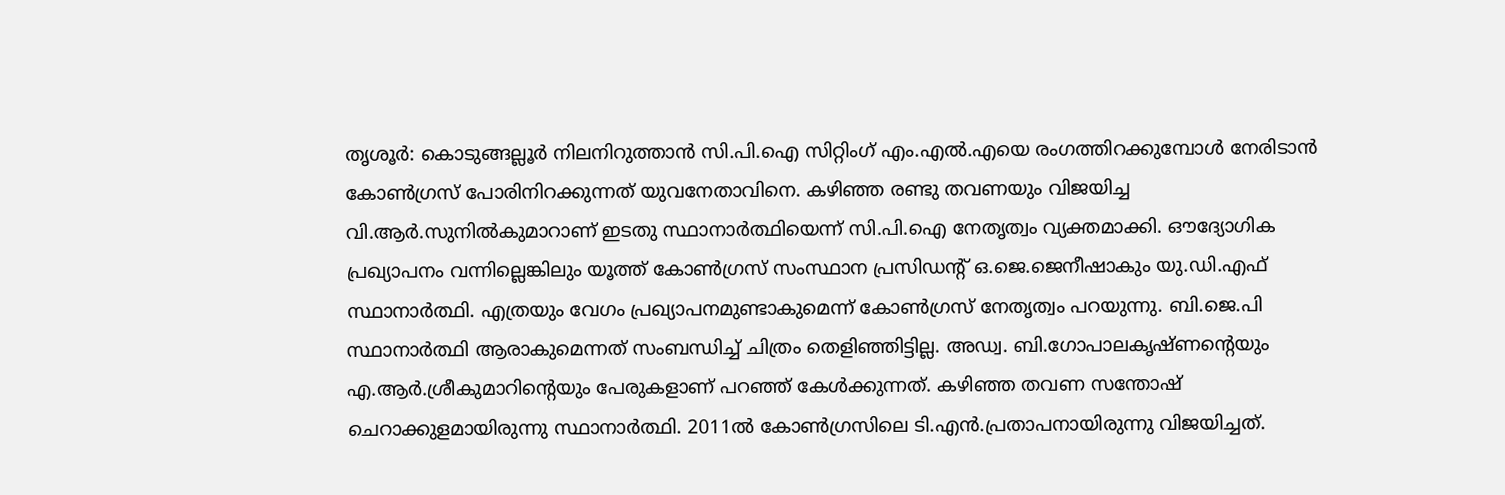തൃശൂർ: കൊടുങ്ങല്ലൂർ നിലനിറുത്താൻ സി.പി.ഐ സിറ്റിംഗ് എം.എൽ.എയെ രംഗത്തിറക്കുമ്പോൾ നേരിടാൻ കോൺഗ്രസ് പോരിനിറക്കുന്നത് യുവനേതാവിനെ. കഴിഞ്ഞ രണ്ടു തവണയും വിജയിച്ച വി.ആർ.സുനിൽകുമാറാണ് ഇടതു സ്ഥാനാർത്ഥിയെന്ന് സി.പി.ഐ നേതൃത്വം വ്യക്തമാക്കി. ഔദ്യോഗിക പ്രഖ്യാപനം വന്നില്ലെങ്കിലും യൂത്ത് കോൺഗ്രസ് സംസ്ഥാന പ്രസിഡന്റ് ഒ.ജെ.ജെനീഷാകും യു.ഡി.എഫ് സ്ഥാനാർത്ഥി. എത്രയും വേഗം പ്രഖ്യാപനമുണ്ടാകുമെന്ന് കോൺഗ്രസ് നേതൃത്വം പറയുന്നു. ബി.ജെ.പി സ്ഥാനാർത്ഥി ആരാകുമെന്നത് സംബന്ധിച്ച് ചിത്രം തെളിഞ്ഞിട്ടില്ല. അഡ്വ. ബി.ഗോപാലകൃഷ്ണന്റെയും എ.ആർ.ശ്രീകുമാറിന്റെയും പേരുകളാണ് പറഞ്ഞ് കേൾക്കുന്നത്. കഴിഞ്ഞ തവണ സന്തോഷ് ചെറാക്കുളമായിരുന്നു സ്ഥാനാർത്ഥി. 2011ൽ കോൺഗ്രസിലെ ടി.എൻ.പ്രതാപനായിരുന്നു വിജയിച്ചത്.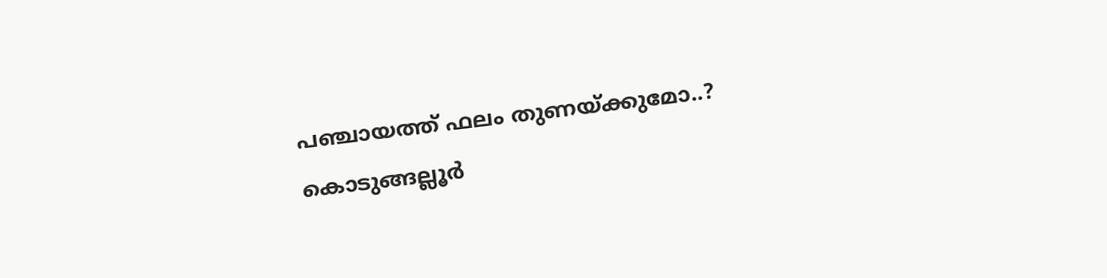പഞ്ചായത്ത് ഫലം തുണയ്ക്കുമോ..?
കൊടുങ്ങല്ലൂർ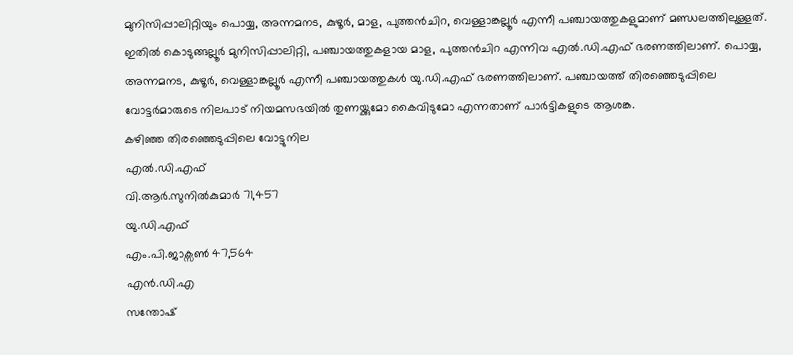മുനിസിപ്പാലിറ്റിയും പൊയ്യ, അന്നമനട, കുഴൂർ, മാള, പുത്തൻചിറ, വെള്ളാങ്കല്ലൂർ എന്നീ പഞ്ചായത്തുകളുമാണ് മണ്ഡലത്തിലുള്ളത്. ഇതിൽ കൊടുങ്ങല്ലൂർ മുനിസിപ്പാലിറ്റി, പഞ്ചായത്തുകളായ മാള, പുത്തൻചിറ എന്നിവ എൽ.ഡി.എഫ് ഭരണത്തിലാണ്. പൊയ്യ, അന്നമനട, കുഴൂർ, വെള്ളാങ്കല്ലൂർ എന്നീ പഞ്ചായത്തുകൾ യു.ഡി.എഫ് ഭരണത്തിലാണ്. പഞ്ചായത്ത് തിരഞ്ഞെടുപ്പിലെ വോട്ടർമാരുടെ നിലപാട് നിയമസഭയിൽ തുണയ്ക്കുമോ കൈവിടുമോ എന്നതാണ് പാർട്ടികളുടെ ആശങ്ക.
കഴിഞ്ഞ തിരഞ്ഞെടുപ്പിലെ വോട്ടുനില
എൽ.ഡി.എഫ്
വി.ആർ.സുനിൽകുമാർ 71,457
യു.ഡി.എഫ്
എം.പി.ജാക്സൺ 47,564
എൻ.ഡി.എ
സന്തോഷ്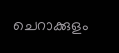ചെറാക്കുളം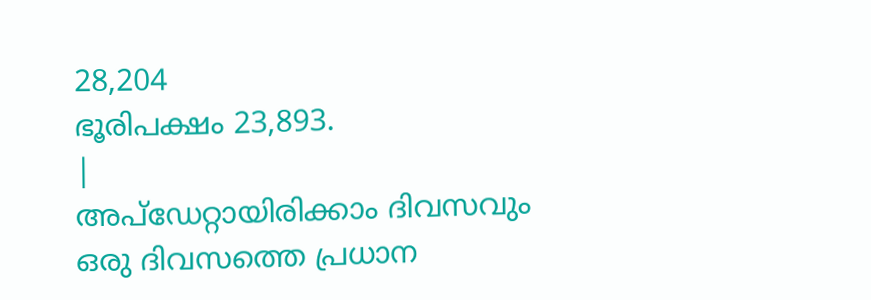28,204
ഭൂരിപക്ഷം 23,893.
|
അപ്ഡേറ്റായിരിക്കാം ദിവസവും
ഒരു ദിവസത്തെ പ്രധാന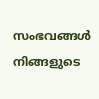സംഭവങ്ങൾ നിങ്ങളുടെ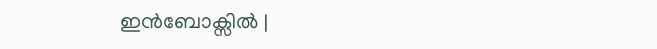ഇൻബോക്സിൽ |